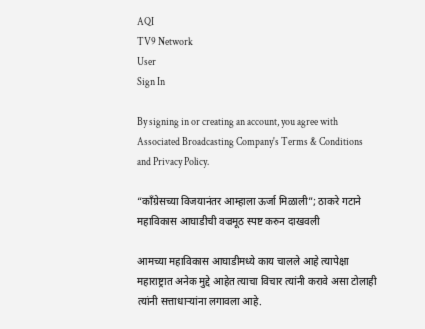AQI
TV9 Network
User
Sign In

By signing in or creating an account, you agree with Associated Broadcasting Company's Terms & Conditions and Privacy Policy.

“काँग्रेसच्या विजयानंतर आम्हाला ऊर्जा मिळाली”; ठाकरे गटाने महाविकास आघाडीची वज्रमूठ स्पष्ट करुन दाखवली

आमच्या महाविकास आघाडीमध्ये काय चालले आहे त्यापेक्षा महाराष्ट्रात अनेक मुद्दे आहेत त्याचा विचार त्यांनी करावे असा टोलाही त्यांनी सत्ताधाऱ्यांना लगावला आहे.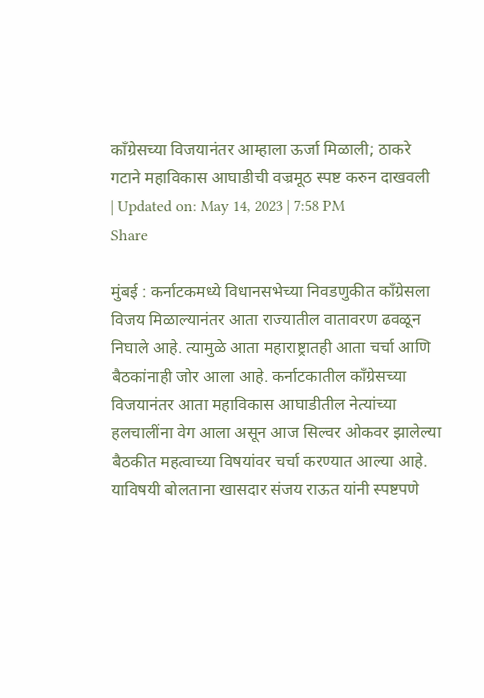काँग्रेसच्या विजयानंतर आम्हाला ऊर्जा मिळाली; ठाकरे गटाने महाविकास आघाडीची वज्रमूठ स्पष्ट करुन दाखवली
| Updated on: May 14, 2023 | 7:58 PM
Share

मुंबई : कर्नाटकमध्ये विधानसभेच्या निवडणुकीत काँग्रेसला विजय मिळाल्यानंतर आता राज्यातील वातावरण ढवळून निघाले आहे. त्यामुळे आता महाराष्ट्रातही आता चर्चा आणि बैठकांनाही जोर आला आहे. कर्नाटकातील काँग्रेसच्या विजयानंतर आता महाविकास आघाडीतील नेत्यांच्या हलचालींना वेग आला असून आज सिल्वर ओकवर झालेल्या बैठकीत महत्वाच्या विषयांवर चर्चा करण्यात आल्या आहे. याविषयी बोलताना खासदार संजय राऊत यांनी स्पष्टपणे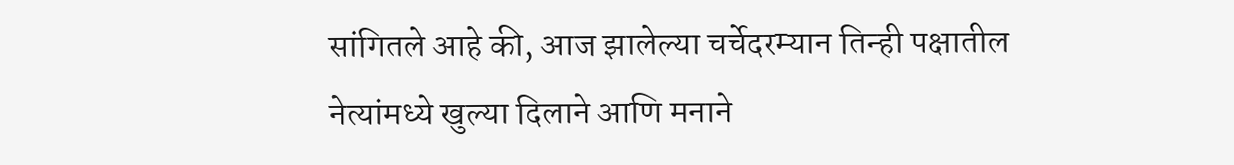सांगितले आहे की, आज झालेल्या चर्चेदरम्यान तिन्ही पक्षातील नेत्यांमध्ये खुल्या दिलाने आणि मनाने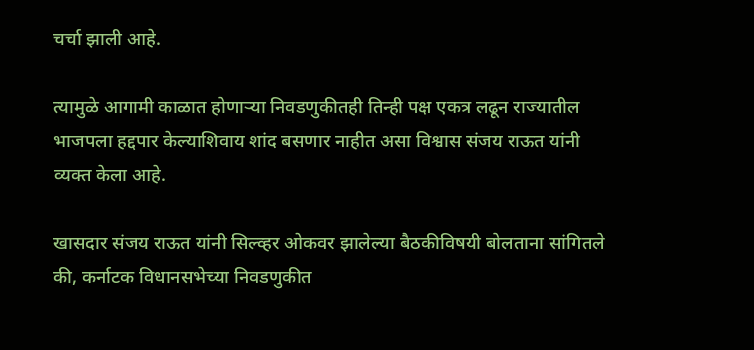चर्चा झाली आहे.

त्यामुळे आगामी काळात होणाऱ्या निवडणुकीतही तिन्ही पक्ष एकत्र लढून राज्यातील भाजपला हद्दपार केल्याशिवाय शांद बसणार नाहीत असा विश्वास संजय राऊत यांनी व्यक्त केला आहे.

खासदार संजय राऊत यांनी सिल्व्हर ओकवर झालेल्या बैठकीविषयी बोलताना सांगितले की, कर्नाटक विधानसभेच्या निवडणुकीत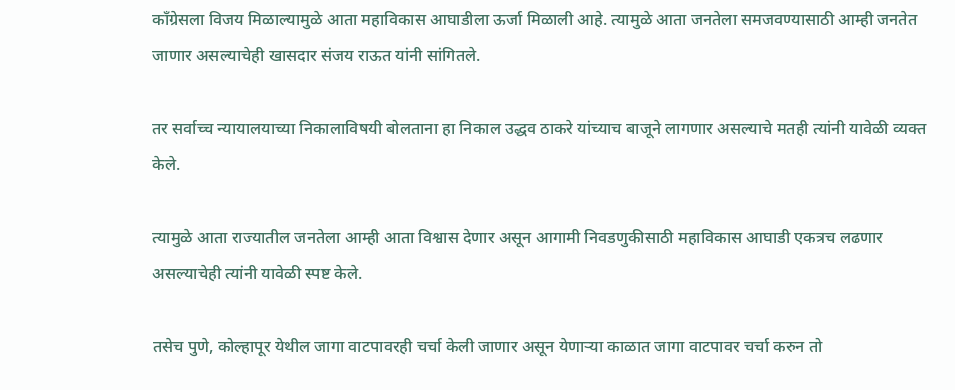काँग्रेसला विजय मिळाल्यामुळे आता महाविकास आघाडीला ऊर्जा मिळाली आहे. त्यामुळे आता जनतेला समजवण्यासाठी आम्ही जनतेत जाणार असल्याचेही खासदार संजय राऊत यांनी सांगितले.

तर सर्वाच्च न्यायालयाच्या निकालाविषयी बोलताना हा निकाल उद्धव ठाकरे यांच्याच बाजूने लागणार असल्याचे मतही त्यांनी यावेळी व्यक्त केले.

त्यामुळे आता राज्यातील जनतेला आम्ही आता विश्वास देणार असून आगामी निवडणुकीसाठी महाविकास आघाडी एकत्रच लढणार असल्याचेही त्यांनी यावेळी स्पष्ट केले.

तसेच पुणे, कोल्हापूर येथील जागा वाटपावरही चर्चा केली जाणार असून येणाऱ्या काळात जागा वाटपावर चर्चा करुन तो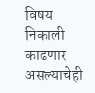विषय निकाली काढणार असल्याचेही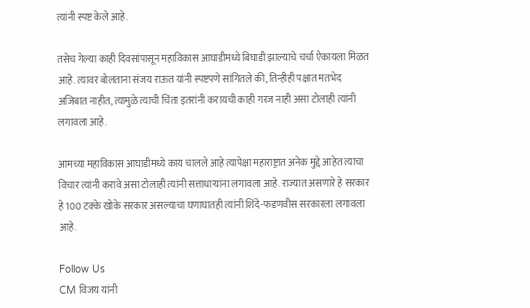त्यांनी स्पष्ट केले आहे.

तसेच गेल्या काही दिवसांपासून महाविकास आघाडीमध्ये बिघाडी झाल्याचे चर्चा ऐकायला मिळत आहे. त्यावर बोलताना संजय राऊत यांनी स्पष्टपणे सांगितले की, तिन्हीही पक्षात मतभेद अजिबात नाहीत, त्यामुळे त्याची चिंता इतरांनी करायची काही गरज नाही असा टोलाही त्यांनी लगावला आहे.

आमच्या महाविकास आघाडीमध्ये काय चालले आहे त्यापेक्षा महाराष्ट्रात अनेक मुद्दे आहेत त्याचा विचार त्यांनी करावे असा टोलाही त्यांनी सत्ताधाऱ्यांना लगावला आहे. राज्यात असणारे हे सरकार हे 100 टक्के खोके सरकार असल्याचा घणाघातही त्यांनी शिंदे-फडणवीस सरकारला लगावला आहे.

Follow Us
CM विजय यांनी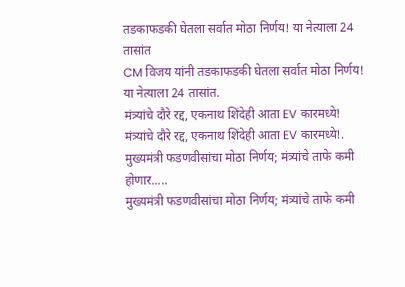तडकाफडकी घेतला सर्वात मोठा निर्णय! या नेत्याला 24 तासांत
CM विजय यांनी तडकाफडकी घेतला सर्वात मोठा निर्णय! या नेत्याला 24 तासांत.
मंत्र्यांचे दौरे रद्द, एकनाथ शिंदेही आता EV कारमध्ये!
मंत्र्यांचे दौरे रद्द, एकनाथ शिंदेही आता EV कारमध्ये!.
मुख्यमंत्री फडणवीसांचा मोठा निर्णय; मंत्र्यांचे ताफे कमी होणार.....
मुख्यमंत्री फडणवीसांचा मोठा निर्णय; मंत्र्यांचे ताफे कमी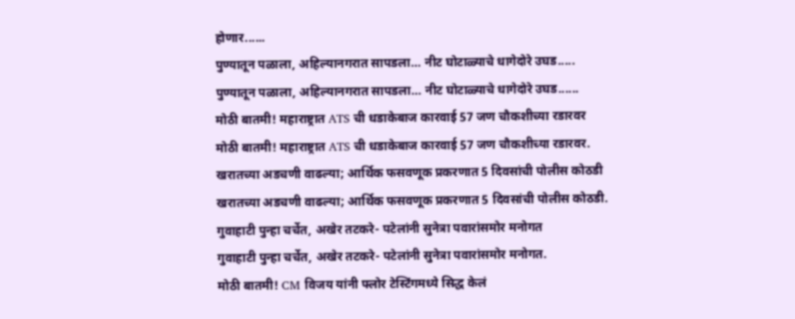होणार......
पुण्यातून पळाला, अहिल्यानगरात सापडला… नीट घोटाळ्याचे धागेदोरे उघड.....
पुण्यातून पळाला, अहिल्यानगरात सापडला… नीट घोटाळ्याचे धागेदोरे उघड......
मोठी बातमी! महाराष्ट्रात ATS ची धडाकेबाज कारवाई 57 जण चौकशीच्या रडारवर
मोठी बातमी! महाराष्ट्रात ATS ची धडाकेबाज कारवाई 57 जण चौकशीच्या रडारवर.
खरातच्या अडचणी वाढल्या; आर्थिक फसवणूक प्रकरणात 5 दिवसांची पोलीस कोठडी
खरातच्या अडचणी वाढल्या; आर्थिक फसवणूक प्रकरणात 5 दिवसांची पोलीस कोठडी.
गुवाहाटी पुन्हा चर्चेत, अखेर तटकरे- पटेलांनी सुनेत्रा पवारांसमोर मनोगत
गुवाहाटी पुन्हा चर्चेत, अखेर तटकरे- पटेलांनी सुनेत्रा पवारांसमोर मनोगत.
मोठी बातमी! CM विजय यांनी फ्लोर टेस्टिंगमध्ये सिद्ध केलं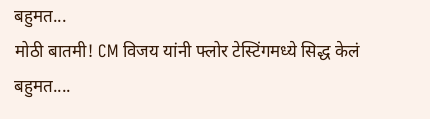बहुमत...
मोठी बातमी! CM विजय यांनी फ्लोर टेस्टिंगमध्ये सिद्ध केलं बहुमत....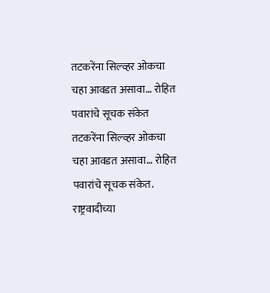तटकरेंना सिल्व्हर ओकचा चहा आवडत असावा... रोहित पवारांचे सूचक संकेत
तटकरेंना सिल्व्हर ओकचा चहा आवडत असावा... रोहित पवारांचे सूचक संकेत.
राष्ट्रवादीच्या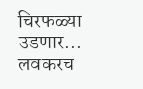चिरफळ्या उडणार... लवकरच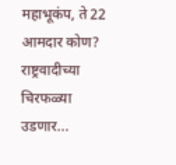महाभूकंप, ते 22 आमदार कोण?
राष्ट्रवादीच्या चिरफळ्या उडणार...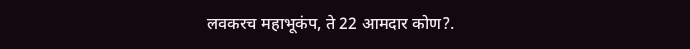लवकरच महाभूकंप, ते 22 आमदार कोण?.